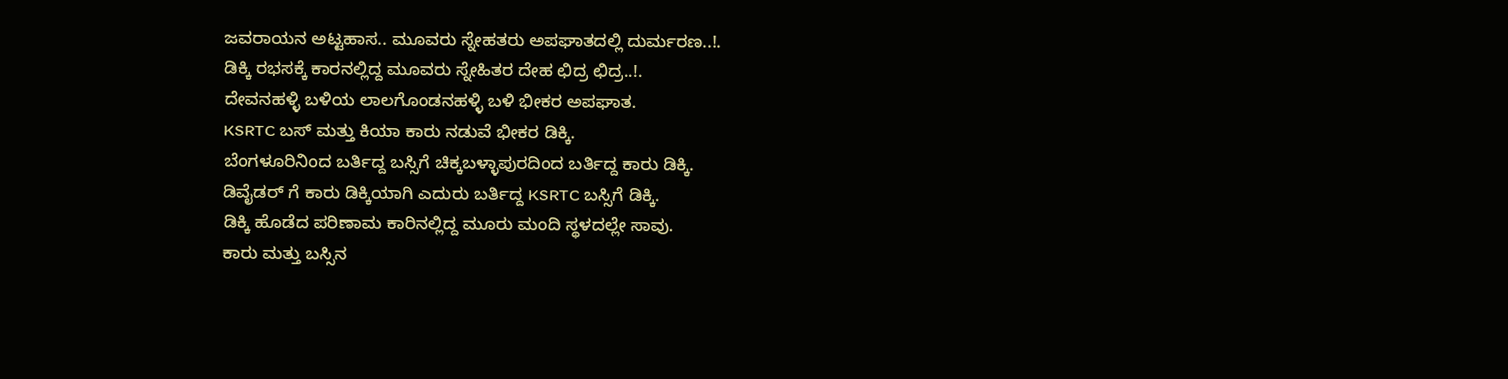ಜವರಾಯನ ಅಟ್ಟಹಾಸ.. ಮೂವರು ಸ್ನೇಹತರು ಅಪಘಾತದಲ್ಲಿ ದುರ್ಮರಣ..!.
ಡಿಕ್ಕಿ ರಭಸಕ್ಕೆ ಕಾರನಲ್ಲಿದ್ದ ಮೂವರು ಸ್ನೇಹಿತರ ದೇಹ ಛಿದ್ರ ಛಿದ್ರ..!.
ದೇವನಹಳ್ಳಿ ಬಳಿಯ ಲಾಲಗೊಂಡನಹಳ್ಳಿ ಬಳಿ ಭೀಕರ ಅಪಘಾತ.
KSRTC ಬಸ್ ಮತ್ತು ಕಿಯಾ ಕಾರು ನಡುವೆ ಭೀಕರ ಡಿಕ್ಕಿ.
ಬೆಂಗಳೂರಿನಿಂದ ಬರ್ತಿದ್ದ ಬಸ್ಸಿಗೆ ಚಿಕ್ಕಬಳ್ಳಾಪುರದಿಂದ ಬರ್ತಿದ್ದ ಕಾರು ಡಿಕ್ಕಿ.
ಡಿವೈಡರ್ ಗೆ ಕಾರು ಡಿಕ್ಕಿಯಾಗಿ ಎದುರು ಬರ್ತಿದ್ದ KSRTC ಬಸ್ಸಿಗೆ ಡಿಕ್ಕಿ.
ಡಿಕ್ಕಿ ಹೊಡೆದ ಪರಿಣಾಮ ಕಾರಿನಲ್ಲಿದ್ದ ಮೂರು ಮಂದಿ ಸ್ಥಳದಲ್ಲೇ ಸಾವು.
ಕಾರು ಮತ್ತು ಬಸ್ಸಿನ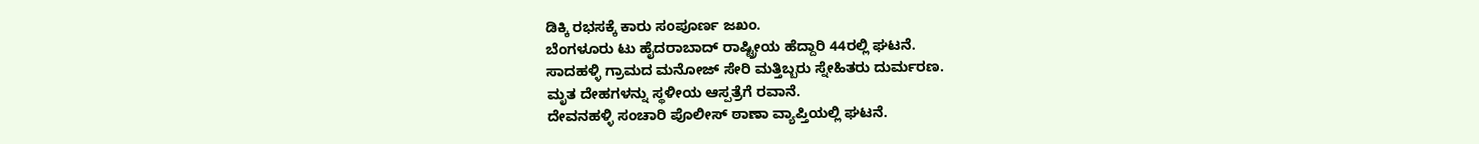ಡಿಕ್ಕಿ ರಭಸಕ್ಕೆ ಕಾರು ಸಂಪೂರ್ಣ ಜಖಂ.
ಬೆಂಗಳೂರು ಟು ಹೈದರಾಬಾದ್ ರಾಷ್ಟ್ರೀಯ ಹೆದ್ದಾರಿ 44ರಲ್ಲಿ ಘಟನೆ.
ಸಾದಹಳ್ಳಿ ಗ್ರಾಮದ ಮನೋಜ್ ಸೇರಿ ಮತ್ತಿಬ್ಬರು ಸ್ನೇಹಿತರು ದುರ್ಮರಣ.
ಮೃತ ದೇಹಗಳನ್ನು ಸ್ಥಳೀಯ ಆಸ್ಪತ್ರೆಗೆ ರವಾನೆ.
ದೇವನಹಳ್ಳಿ ಸಂಚಾರಿ ಪೊಲೀಸ್ ಠಾಣಾ ವ್ಯಾಪ್ತಿಯಲ್ಲಿ ಘಟನೆ.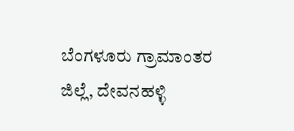ಬೆಂಗಳೂರು ಗ್ರಾಮಾಂತರ ಜಿಲ್ಲೆ, ದೇವನಹಳ್ಳಿ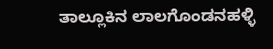ತಾಲ್ಲೂಕಿನ ಲಾಲಗೊಂಡನಹಳ್ಳಿ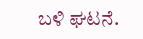ಬಳಿ ಘಟನೆ.